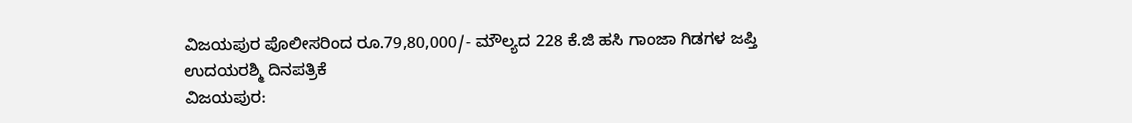ವಿಜಯಪುರ ಪೊಲೀಸರಿಂದ ರೂ.79,80,000/- ಮೌಲ್ಯದ 228 ಕೆ.ಜಿ ಹಸಿ ಗಾಂಜಾ ಗಿಡಗಳ ಜಪ್ತಿ
ಉದಯರಶ್ಮಿ ದಿನಪತ್ರಿಕೆ
ವಿಜಯಪುರ: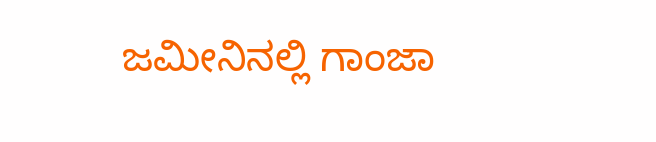ಜಮೀನಿನಲ್ಲಿ ಗಾಂಜಾ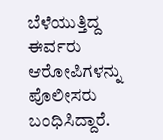ಬೆಳೆಯುತ್ತಿದ್ದ ಈರ್ವರು ಆರೋಪಿಗಳನ್ನು ಪೊಲೀಸರು ಬಂಧಿಸಿದ್ದಾರೆ.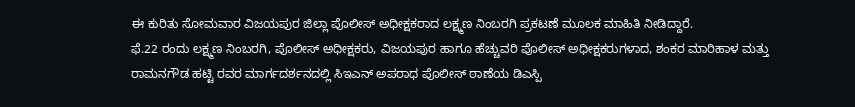ಈ ಕುರಿತು ಸೋಮವಾರ ವಿಜಯಪುರ ಜಿಲ್ಲಾ ಪೊಲೀಸ್ ಅಧೀಕ್ಷಕರಾದ ಲಕ್ಷ್ಮಣ ನಿಂಬರಗಿ ಪ್ರಕಟಣೆ ಮೂಲಕ ಮಾಹಿತಿ ನೀಡಿದ್ದಾರೆ.
ಫೆ.22 ರಂದು ಲಕ್ಷ್ಮಣ ನಿಂಬರಗಿ, ಪೊಲೀಸ್ ಅಧೀಕ್ಷಕರು, ವಿಜಯಪುರ ಹಾಗೂ ಹೆಚ್ಚುವರಿ ಪೊಲೀಸ್ ಅಧೀಕ್ಷಕರುಗಳಾದ, ಶಂಕರ ಮಾರಿಹಾಳ ಮತ್ತು ರಾಮನಗೌಡ ಹಟ್ಟಿ ರವರ ಮಾರ್ಗದರ್ಶನದಲ್ಲಿ ಸಿಇಎನ್ ಅಪರಾಧ ಪೊಲೀಸ್ ಠಾಣೆಯ ಡಿಎಸ್ಪಿ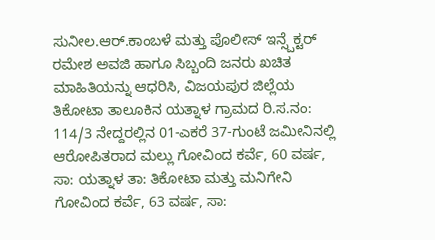ಸುನೀಲ.ಆರ್.ಕಾಂಬಳೆ ಮತ್ತು ಪೊಲೀಸ್ ಇನ್ಸ್ಪೆಕ್ಟರ್ ರಮೇಶ ಅವಜಿ ಹಾಗೂ ಸಿಬ್ಬಂದಿ ಜನರು ಖಚಿತ ಮಾಹಿತಿಯನ್ನು ಆಧರಿಸಿ, ವಿಜಯಪುರ ಜಿಲ್ಲೆಯ ತಿಕೋಟಾ ತಾಲೂಕಿನ ಯತ್ನಾಳ ಗ್ರಾಮದ ರಿ.ಸ.ನಂ: 114/3 ನೇದ್ದರಲ್ಲಿನ 01-ಎಕರೆ 37-ಗುಂಟೆ ಜಮೀನಿನಲ್ಲಿ ಆರೋಪಿತರಾದ ಮಲ್ಲು ಗೋವಿಂದ ಕರ್ವೆ, 60 ವರ್ಷ, ಸಾ: ಯತ್ನಾಳ ತಾ: ತಿಕೋಟಾ ಮತ್ತು ಮನಿಗೇನಿ ಗೋವಿಂದ ಕರ್ವೆ, 63 ವರ್ಷ, ಸಾ: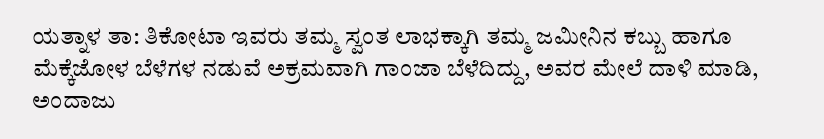ಯತ್ನಾಳ ತಾ: ತಿಕೋಟಾ ಇವರು ತಮ್ಮ ಸ್ವಂತ ಲಾಭಕ್ಕಾಗಿ ತಮ್ಮ ಜಮೀನಿನ ಕಬ್ಬು ಹಾಗೂ ಮೆಕ್ಕೆಜೋಳ ಬೆಳೆಗಳ ನಡುವೆ ಅಕ್ರಮವಾಗಿ ಗಾಂಜಾ ಬೆಳೆದಿದ್ದು, ಅವರ ಮೇಲೆ ದಾಳಿ ಮಾಡಿ, ಅಂದಾಜು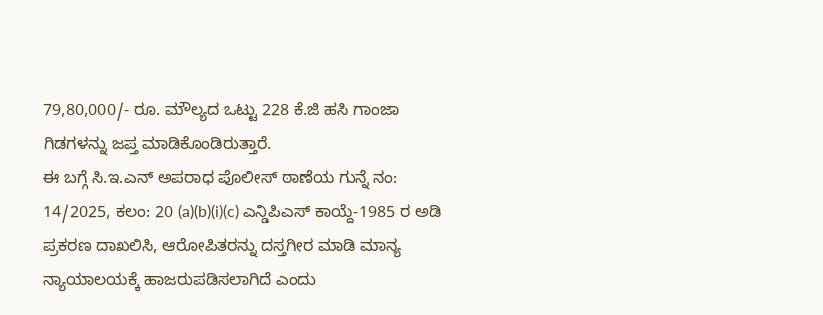79,80,000/- ರೂ. ಮೌಲ್ಯದ ಒಟ್ಟು 228 ಕೆ.ಜಿ ಹಸಿ ಗಾಂಜಾ ಗಿಡಗಳನ್ನು ಜಪ್ತ ಮಾಡಿಕೊಂಡಿರುತ್ತಾರೆ.
ಈ ಬಗ್ಗೆ ಸಿ.ಇ.ಎನ್ ಅಪರಾಧ ಪೊಲೀಸ್ ಠಾಣೆಯ ಗುನ್ನೆ ನಂ: 14/2025, ಕಲಂ: 20 (a)(b)(i)(c) ಎನ್ಡಿಪಿಎಸ್ ಕಾಯ್ದೆ-1985 ರ ಅಡಿ ಪ್ರಕರಣ ದಾಖಲಿಸಿ, ಆರೋಪಿತರನ್ನು ದಸ್ತಗೀರ ಮಾಡಿ ಮಾನ್ಯ ನ್ಯಾಯಾಲಯಕ್ಕೆ ಹಾಜರುಪಡಿಸಲಾಗಿದೆ ಎಂದು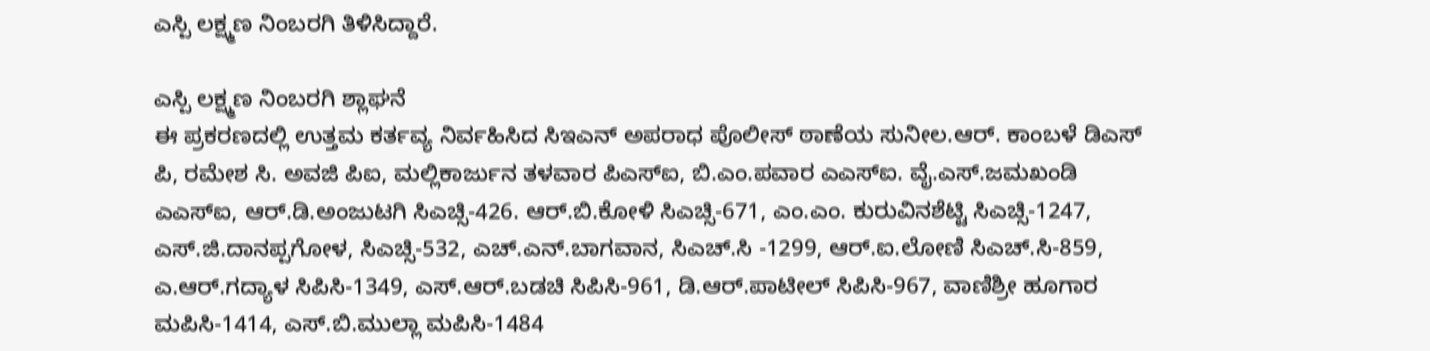ಎಸ್ಪಿ ಲಕ್ಷ್ಮಣ ನಿಂಬರಗಿ ತಿಳಿಸಿದ್ದಾರೆ.

ಎಸ್ಪಿ ಲಕ್ಷ್ಮಣ ನಿಂಬರಗಿ ಶ್ಲಾಘನೆ
ಈ ಪ್ರಕರಣದಲ್ಲಿ ಉತ್ತಮ ಕರ್ತವ್ಯ ನಿರ್ವಹಿಸಿದ ಸಿಇಎನ್ ಅಪರಾಧ ಪೊಲೀಸ್ ಠಾಣೆಯ ಸುನೀಲ.ಆರ್. ಕಾಂಬಳೆ ಡಿಎಸ್ ಪಿ, ರಮೇಶ ಸಿ. ಅವಜಿ ಪಿಐ, ಮಲ್ಲಿಕಾರ್ಜುನ ತಳವಾರ ಪಿಎಸ್ಐ, ಬಿ.ಎಂ.ಪವಾರ ಎಎಸ್ಐ. ವೈ.ಎಸ್.ಜಮಖಂಡಿ ಎಎಸ್ಐ, ಆರ್.ಡಿ.ಅಂಜುಟಗಿ ಸಿಎಚ್ಸಿ-426. ಆರ್.ಬಿ.ಕೋಳಿ ಸಿಎಚ್ಸಿ-671, ಎಂ.ಎಂ. ಕುರುವಿನಶೆಟ್ಟಿ ಸಿಎಚ್ಸಿ-1247, ಎಸ್.ಜಿ.ದಾನಪ್ಪಗೋಳ, ಸಿಎಚ್ಸಿ-532, ಎಚ್.ಎನ್.ಬಾಗವಾನ, ಸಿಎಚ್.ಸಿ -1299, ಆರ್.ಐ.ಲೋಣಿ ಸಿಎಚ್.ಸಿ-859, ಎ.ಆರ್.ಗದ್ಯಾಳ ಸಿಪಿಸಿ-1349, ಎಸ್.ಆರ್.ಬಡಚಿ ಸಿಪಿಸಿ-961, ಡಿ.ಆರ್.ಪಾಟೀಲ್ ಸಿಪಿಸಿ-967, ವಾಣಿಶ್ರೀ ಹೂಗಾರ ಮಪಿಸಿ-1414, ಎಸ್.ಬಿ.ಮುಲ್ಲಾ ಮಪಿಸಿ-1484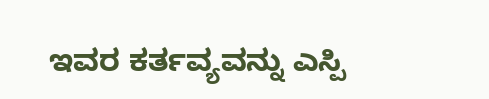ಇವರ ಕರ್ತವ್ಯವನ್ನು ಎಸ್ಪಿ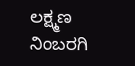ಲಕ್ಷ್ಮಣ ನಿಂಬರಗಿ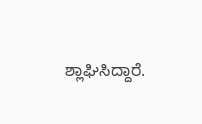ಶ್ಲಾಘಿಸಿದ್ದಾರೆ.